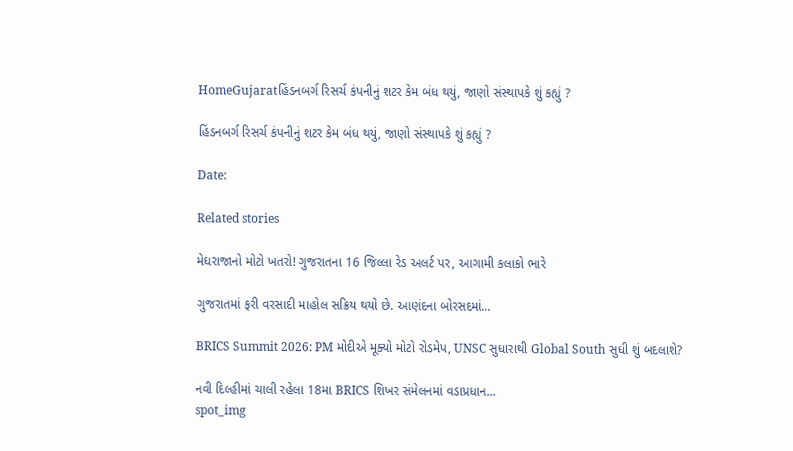HomeGujaratહિંડનબર્ગ રિસર્ચ કંપનીનું શટર કેમ બંધ થયું, જાણો સંસ્થાપકે શું કહ્યું ?

હિંડનબર્ગ રિસર્ચ કંપનીનું શટર કેમ બંધ થયું, જાણો સંસ્થાપકે શું કહ્યું ?

Date:

Related stories

મેઘરાજાનો મોટો ખતરો! ગુજરાતના 16 જિલ્લા રેડ અલર્ટ પર, આગામી કલાકો ભારે

ગુજરાતમાં ફરી વરસાદી માહોલ સક્રિય થયો છે. આણંદના બોરસદમાં...

BRICS Summit 2026: PM મોદીએ મૂક્યો મોટો રોડમેપ, UNSC સુધારાથી Global South સુધી શું બદલાશે?

નવી દિલ્હીમાં ચાલી રહેલા 18મા BRICS શિખર સંમેલનમાં વડાપ્રધાન...
spot_img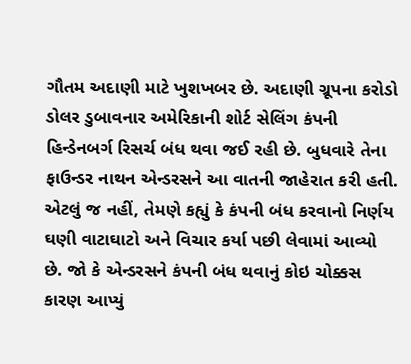ગૌતમ અદાણી માટે ખુશખબર છે. અદાણી ગ્રૂપના કરોડો ડોલર ડુબાવનાર અમેરિકાની શોર્ટ સેલિંગ કંપની હિન્ડેનબર્ગ રિસર્ચ બંધ થવા જઈ રહી છે. બુધવારે તેના ફાઉન્ડર નાથન એન્ડરસને આ વાતની જાહેરાત કરી હતી. એટલું જ નહીં, તેમણે કહ્યું કે કંપની બંધ કરવાનો નિર્ણય ઘણી વાટાઘાટો અને વિચાર કર્યા પછી લેવામાં આવ્યો છે. જો કે એન્ડરસને કંપની બંધ થવાનું કોઇ ચોક્કસ કારણ આપ્યું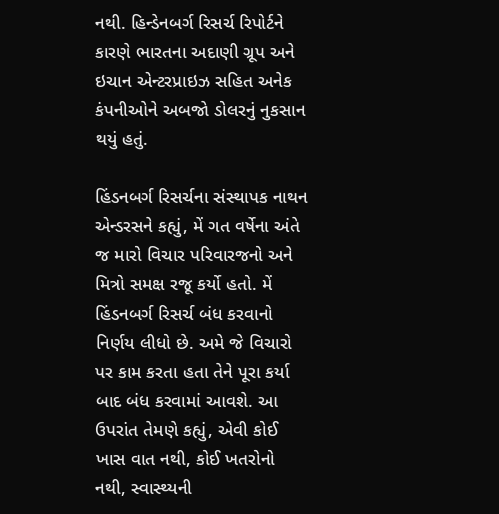નથી. હિન્ડેનબર્ગ રિસર્ચ રિપોર્ટને કારણે ભારતના અદાણી ગ્રૂપ અને ઇચાન એન્ટરપ્રાઇઝ સહિત અનેક કંપનીઓને અબજો ડોલરનું નુકસાન થયું હતું.

હિંડનબર્ગ રિસર્ચના સંસ્થાપક નાથન એન્ડરસને કહ્યું, મેં ગત વર્ષેના અંતે જ મારો વિચાર પરિવારજનો અને મિત્રો સમક્ષ રજૂ કર્યો હતો. મેં હિંડનબર્ગ રિસર્ચ બંધ કરવાનો નિર્ણય લીધો છે. અમે જે વિચારો પર કામ કરતા હતા તેને પૂરા કર્યા બાદ બંધ કરવામાં આવશે. આ ઉપરાંત તેમણે કહ્યું, એવી કોઈ ખાસ વાત નથી, કોઈ ખતરોનો નથી, સ્વાસ્થ્યની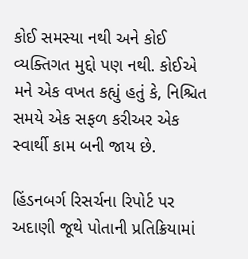કોઈ સમસ્યા નથી અને કોઈ વ્યક્તિગત મુદ્દો પણ નથી. કોઈએ મને એક વખત કહ્યું હતું કે, નિશ્ચિત સમયે એક સફળ કરીઅર એક સ્વાર્થી કામ બની જાય છે.

હિંડનબર્ગ રિસર્ચના રિપોર્ટ પર અદાણી જૂથે પોતાની પ્રતિક્રિયામાં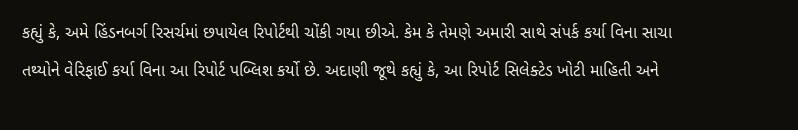કહ્યું કે, અમે હિંડનબર્ગ રિસર્ચમાં છપાયેલ રિપોર્ટથી ચોંકી ગયા છીએ. કેમ કે તેમણે અમારી સાથે સંપર્ક કર્યા વિના સાચા તથ્યોને વેરિફાઈ કર્યા વિના આ રિપોર્ટ પબ્લિશ કર્યો છે. અદાણી જૂથે કહ્યું કે, આ રિપોર્ટ સિલેક્ટેડ ખોટી માહિતી અને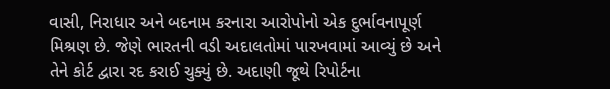વાસી, નિરાધાર અને બદનામ કરનારા આરોપોનો એક દુર્ભાવનાપૂર્ણ મિશ્રણ છે. જેણે ભારતની વડી અદાલતોમાં પારખવામાં આવ્યું છે અને તેને કોર્ટ દ્વારા રદ કરાઈ ચુક્યું છે. અદાણી જૂથે રિપોર્ટના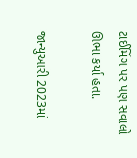ટાઈમિંગ પર પણ સવાલો ઊભા કર્યા હતા.

જાન્યુઆરી 2023માં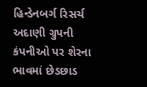હિન્ડેનબર્ગ રિસર્ચ અદાણી ગ્રુપની કંપનીઓ પર શેરના ભાવમાં છેડછાડ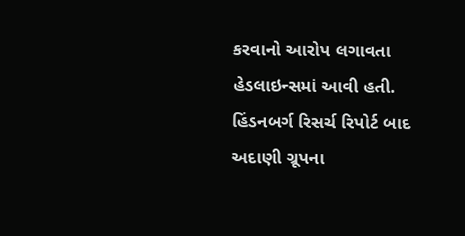કરવાનો આરોપ લગાવતા હેડલાઇન્સમાં આવી હતી. હિંડનબર્ગ રિસર્ચ રિપોર્ટ બાદ અદાણી ગ્રૂપના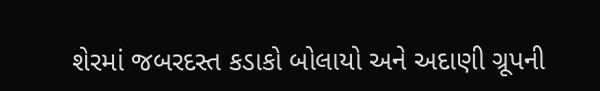શેરમાં જબરદસ્ત કડાકો બોલાયો અને અદાણી ગ્રૂપની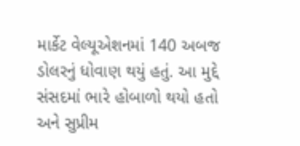માર્કેટ વેલ્યૂએશનમાં 140 અબજ ડોલરનું ધોવાણ થયું હતું. આ મુદ્દે સંસદમાં ભારે હોબાળો થયો હતો અને સુપ્રીમ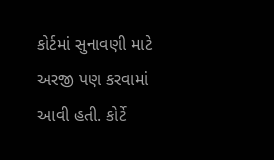કોર્ટમાં સુનાવણી માટે અરજી પણ કરવામાં આવી હતી. કોર્ટે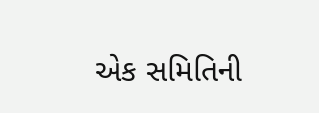એક સમિતિની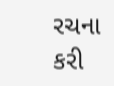રચના કરી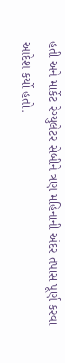હતી અને માર્કેટ રેગ્યુલેટર સેબીને ત્રણ મહિનાની અંદર તપાસ પૂર્ણ કરવા આદેશ કર્યો હતો.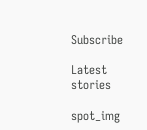Subscribe

Latest stories

spot_img